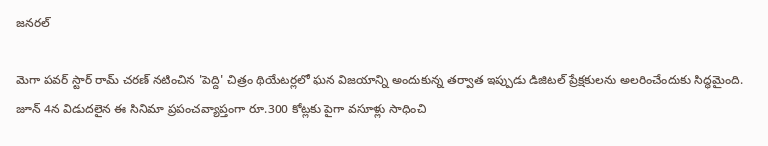జనరల్

మెగా పవర్ స్టార్ రామ్ చరణ్ నటించిన 'పెద్ది' చిత్రం థియేటర్లలో ఘన విజయాన్ని అందుకున్న తర్వాత ఇప్పుడు డిజిటల్ ప్రేక్షకులను అలరించేందుకు సిద్ధమైంది. జూన్ 4న విడుదలైన ఈ సినిమా ప్రపంచవ్యాప్తంగా రూ.300 కోట్లకు పైగా వసూళ్లు సాధించి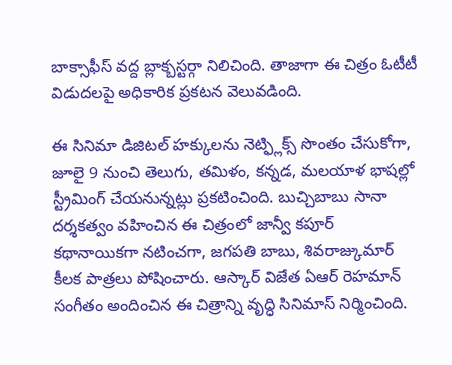బాక్సాఫీస్ వద్ద బ్లాక్బస్టర్గా నిలిచింది. తాజాగా ఈ చిత్రం ఓటీటీ విడుదలపై అధికారిక ప్రకటన వెలువడింది.

ఈ సినిమా డిజిటల్ హక్కులను నెట్ఫ్లిక్స్ సొంతం చేసుకోగా, జూలై 9 నుంచి తెలుగు, తమిళం, కన్నడ, మలయాళ భాషల్లో స్ట్రీమింగ్ చేయనున్నట్లు ప్రకటించింది. బుచ్చిబాబు సానా దర్శకత్వం వహించిన ఈ చిత్రంలో జాన్వీ కపూర్ కథానాయికగా నటించగా, జగపతి బాబు, శివరాజ్కుమార్ కీలక పాత్రలు పోషించారు. ఆస్కార్ విజేత ఏఆర్ రెహమాన్ సంగీతం అందించిన ఈ చిత్రాన్ని వృద్ధి సినిమాస్ నిర్మించింది.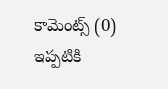కామెంట్స్ (0)
ఇప్పటికి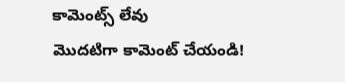కామెంట్స్ లేవు
మొదటిగా కామెంట్ చేయండి!